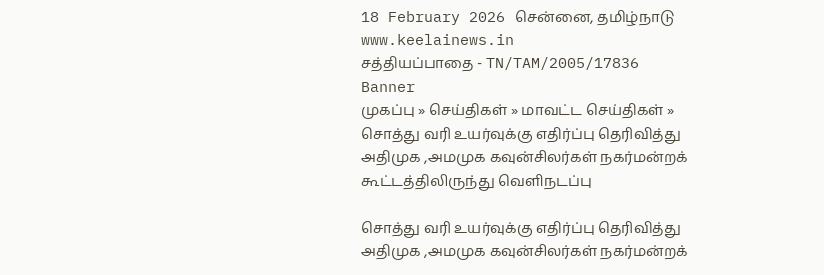18 February 2026 சென்னை, தமிழ்நாடு
www.keelainews.in
சத்தியப்பாதை - TN/TAM/2005/17836
Banner
முகப்பு » செய்திகள் » மாவட்ட செய்திகள் » சொத்து வரி உயர்வுக்கு எதிர்ப்பு தெரிவித்து அதிமுக ,அமமுக கவுன்சிலர்கள் நகர்மன்றக் கூட்டத்திலிருந்து வெளிநடப்பு

சொத்து வரி உயர்வுக்கு எதிர்ப்பு தெரிவித்து அதிமுக ,அமமுக கவுன்சிலர்கள் நகர்மன்றக்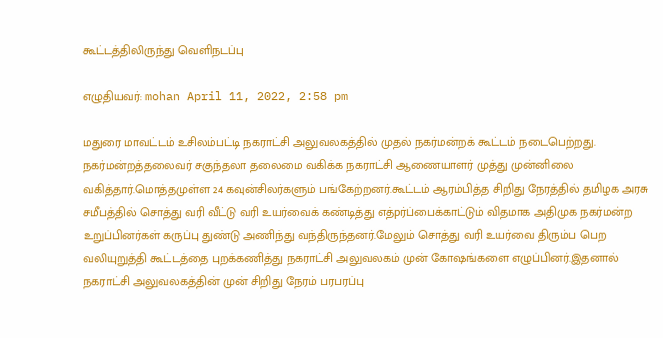கூட்டத்திலிருந்து வெளிநடப்பு

எழுதியவர்: mohan April 11, 2022, 2:58 pm

மதுரை மாவட்டம் உசிலம்பட்டி நகராட்சி அலுவலகத்தில் முதல் நகர்மன்றக் கூட்டம் நடைபெற்றது. நகர்மன்றத்தலைவர் சகுந்தலா தலைமை வகிக்க நகராட்சி ஆணையாளர் முத்து முன்னிலை வகித்தார்.மொத்தமுள்ள 24 கவுன்சிலர்களும் பங்கேற்றனர்.கூட்டம் ஆரம்பித்த சிறிது நேரத்தில் தமிழக அரசு சமீபத்தில் சொத்து வரி வீட்டு வரி உயர்வைக் கண்டித்து எத்pர்ப்பைக்காட்டும் விதமாக அதிமுக நகர்மன்ற உறுப்பினர்கள் கருப்பு துண்டு அணிந்து வந்திருந்தனர்.மேலும் சொத்து வரி உயர்வை திரும்ப பெற வலியுறுத்தி கூட்டத்தை புறக்கணித்து நகராட்சி அலுவலகம் முன் கோஷங்களை எழுப்பினர்.இதனால் நகராட்சி அலுவலகத்தின் முன் சிறிது நேரம் பரபரப்பு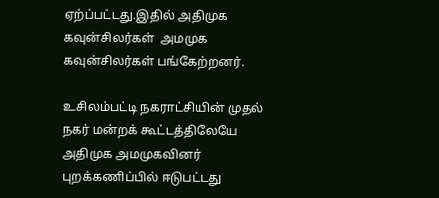ஏற்ப்பட்டது.இதில் அதிமுக கவுன்சிலர்கள்  அமமுக கவுன்சிலர்கள் பங்கேற்றனர்.

உசிலம்பட்டி நகராட்சியின் முதல் நகர் மன்றக் கூட்டத்திலேயே அதிமுக அமமுகவினர் புறக்கணிப்பில் ஈடுபட்டது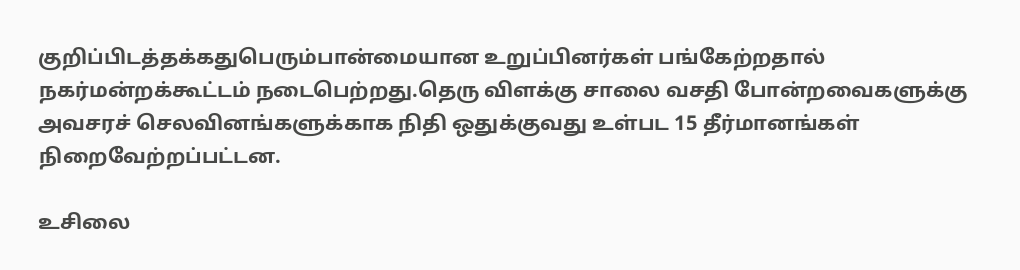குறிப்பிடத்தக்கதுபெரும்பான்மையான உறுப்பினர்கள் பங்கேற்றதால் நகர்மன்றக்கூட்டம் நடைபெற்றது.தெரு விளக்கு சாலை வசதி போன்றவைகளுக்கு அவசரச் செலவினங்களுக்காக நிதி ஒதுக்குவது உள்பட 15 தீர்மானங்கள் நிறைவேற்றப்பட்டன.

உசிலை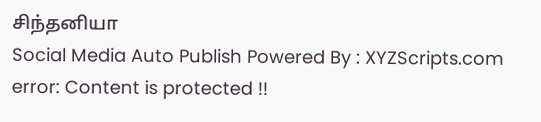சிந்தனியா
Social Media Auto Publish Powered By : XYZScripts.com
error: Content is protected !!